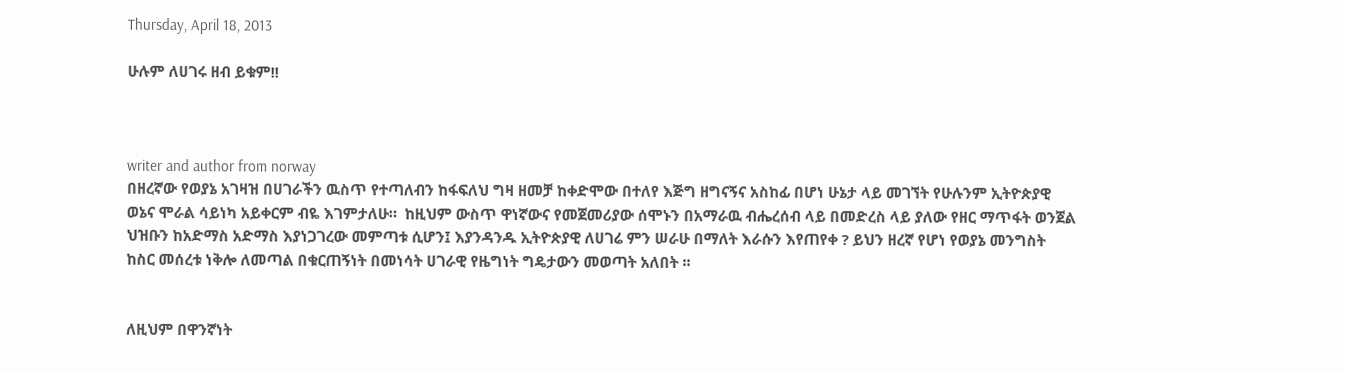Thursday, April 18, 2013

ሁሉም ለሀገሩ ዘብ ይቁም!!



writer and author from norway
በዘረኛው የወያኔ አገዛዝ በሀገራችን ዉስጥ የተጣለብን ከፋፍለህ ግዛ ዘመቻ ከቀድሞው በተለየ እጅግ ዘግናኝና አስከፊ በሆነ ሁኔታ ላይ መገኘት የሁሉንም ኢትዮጵያዊ ወኔና ሞራል ሳይነካ አይቀርም ብዬ እገምታለሁ።  ከዚህም ውስጥ ዋነኛውና የመጀመሪያው ሰሞኑን በአማራዉ ብሔረሰብ ላይ በመድረስ ላይ ያለው የዘር ማጥፋት ወንጀል ህዝቡን ከአድማስ አድማስ እያነጋገረው መምጣቱ ሲሆን፤ እያንዳንዱ ኢትዮጵያዊ ለሀገሬ ምን ሠራሁ በማለት እራሱን እየጠየቀ ? ይህን ዘረኛ የሆነ የወያኔ መንግስት ከስር መሰረቱ ነቅሎ ለመጣል በቁርጠኝነት በመነሳት ሀገራዊ የዜግነት ግዴታውን መወጣት አለበት ፡፡


ለዚህም በዋንኛነት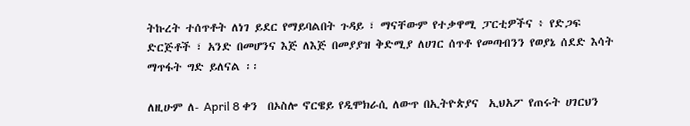ትኩረት ተሰጥቶት ለነገ ይደር የማይባልበት ጉዳይ ፣ ማናቸውም የተቃዋሚ ፓርቲዎችና ፥ የድጋፍ ድርጅቶች ፣ አንድ በመሆንና እጅ ለእጅ በመያያዝ ቅድሚያ ለሀገር ሰጥቶ የመጣብንን የወያኔ ሰደድ እሳት ማጥፋት ግድ ይለናል ፡፡

ለዚሁም ለ- April 8 ቀን  በኦስሎ ኖርዌይ የዲሞክራሲ ለውጥ በኢትዮጵያና  ኢህአፖ የጠሩት ሀገርህን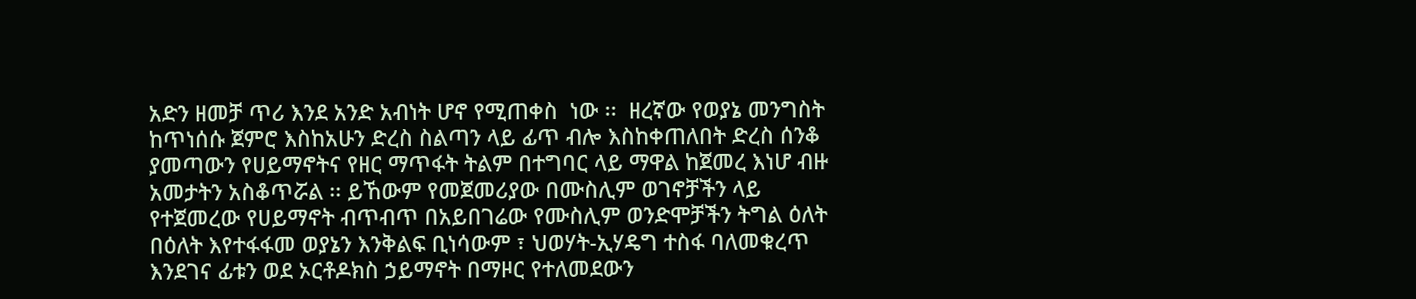አድን ዘመቻ ጥሪ እንደ አንድ አብነት ሆኖ የሚጠቀስ  ነው ፡፡  ዘረኛው የወያኔ መንግስት ከጥነሰሱ ጀምሮ እስከአሁን ድረስ ስልጣን ላይ ፊጥ ብሎ እስከቀጠለበት ድረስ ሰንቆ ያመጣውን የሀይማኖትና የዘር ማጥፋት ትልም በተግባር ላይ ማዋል ከጀመረ እነሆ ብዙ አመታትን አስቆጥሯል ፡፡ ይኸውም የመጀመሪያው በሙስሊም ወገኖቻችን ላይ የተጀመረው የሀይማኖት ብጥብጥ በአይበገሬው የሙስሊም ወንድሞቻችን ትግል ዕለት በዕለት እየተፋፋመ ወያኔን እንቅልፍ ቢነሳውም ፣ ህወሃት-ኢሃዴግ ተስፋ ባለመቁረጥ እንደገና ፊቱን ወደ ኦርቶዶክስ ኃይማኖት በማዞር የተለመደውን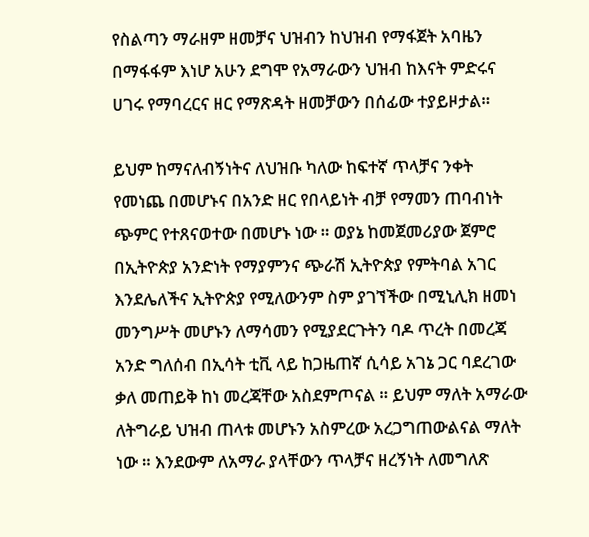የስልጣን ማራዘም ዘመቻና ህዝብን ከህዝብ የማፋጀት አባዜን በማፋፋም እነሆ አሁን ደግሞ የአማራውን ህዝብ ከእናት ምድሩና ሀገሩ የማባረርና ዘር የማጽዳት ዘመቻውን በሰፊው ተያይዞታል።

ይህም ከማናለብኝነትና ለህዝቡ ካለው ከፍተኛ ጥላቻና ንቀት የመነጨ በመሆኑና በአንድ ዘር የበላይነት ብቻ የማመን ጠባብነት ጭምር የተጸናወተው በመሆኑ ነው ። ወያኔ ከመጀመሪያው ጀምሮ በኢትዮጵያ አንድነት የማያምንና ጭራሽ ኢትዮጵያ የምትባል አገር እንደሌለችና ኢትዮጵያ የሚለውንም ስም ያገኘችው በሚኒሊክ ዘመነ መንግሥት መሆኑን ለማሳመን የሚያደርጉትን ባዶ ጥረት በመረጃ  አንድ ግለሰብ በኢሳት ቲቪ ላይ ከጋዜጠኛ ሲሳይ አገኔ ጋር ባደረገው ቃለ መጠይቅ ከነ መረጃቸው አስደምጦናል ። ይህም ማለት አማራው ለትግራይ ህዝብ ጠላቱ መሆኑን አስምረው አረጋግጠውልናል ማለት ነው ። እንደውም ለአማራ ያላቸውን ጥላቻና ዘረኝነት ለመግለጽ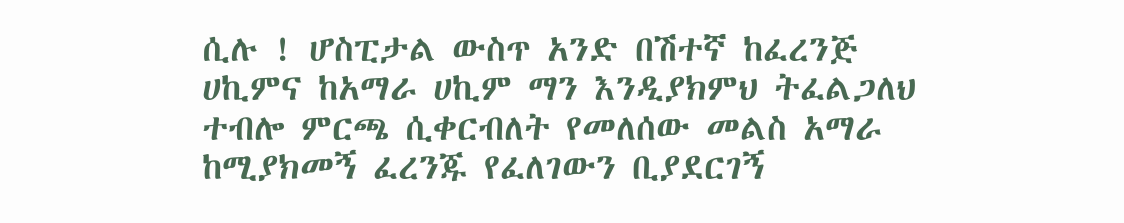ሲሉ ! ሆስፒታል ውስጥ አንድ በሽተኛ ከፈረንጅ ሀኪምና ከአማራ ሀኪም ማን እንዲያክምህ ትፈልጋለህ ተብሎ ምርጫ ሲቀርብለት የመለሰው መልስ አማራ ከሚያክመኝ ፈረንጁ የፈለገውን ቢያደርገኝ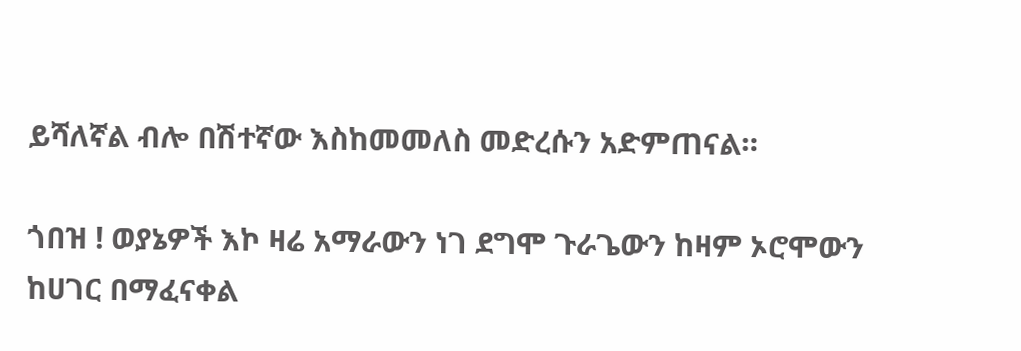ይሻለኛል ብሎ በሽተኛው እስከመመለስ መድረሱን አድምጠናል።

ጎበዝ ! ወያኔዎች እኮ ዛሬ አማራውን ነገ ደግሞ ጉራጌውን ከዛም ኦሮሞውን ከሀገር በማፈናቀል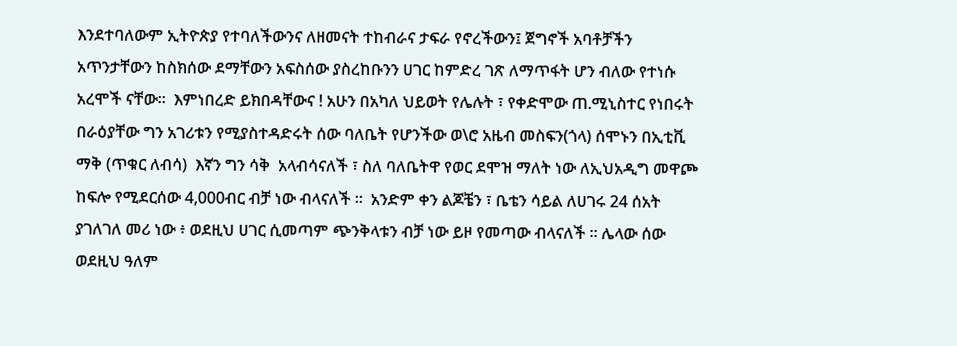እንደተባለውም ኢትዮጵያ የተባለችውንና ለዘመናት ተከብራና ታፍራ የኖረችውን፤ ጀግኖች አባቶቻችን አጥንታቸውን ከስክሰው ደማቸውን አፍስሰው ያስረከቡንን ሀገር ከምድረ ገጽ ለማጥፋት ሆን ብለው የተነሱ አረሞች ናቸው።  እምነበረድ ይክበዳቸውና ! አሁን በአካለ ህይወት የሌሉት ፣ የቀድሞው ጠ.ሚኒስተር የነበሩት በራዕያቸው ግን አገሪቱን የሚያስተዳድሩት ሰው ባለቤት የሆንችው ወ\ሮ አዜብ መስፍን(ጎላ) ሰሞኑን በኢቲቪ ማቅ (ጥቁር ለብሳ)  እኛን ግን ሳቅ  አላብሳናለች ፣ ስለ ባለቤትዋ የወር ደሞዝ ማለት ነው ለኢህአዲግ መዋጮ ከፍሎ የሚደርሰው 4,000ብር ብቻ ነው ብላናለች ፡፡  አንድም ቀን ልጆቼን ፣ ቤቴን ሳይል ለሀገሩ 24 ሰአት ያገለገለ መሪ ነው ፥ ወደዚህ ሀገር ሲመጣም ጭንቅላቱን ብቻ ነው ይዞ የመጣው ብላናለች ። ሌላው ሰው ወደዚህ ዓለም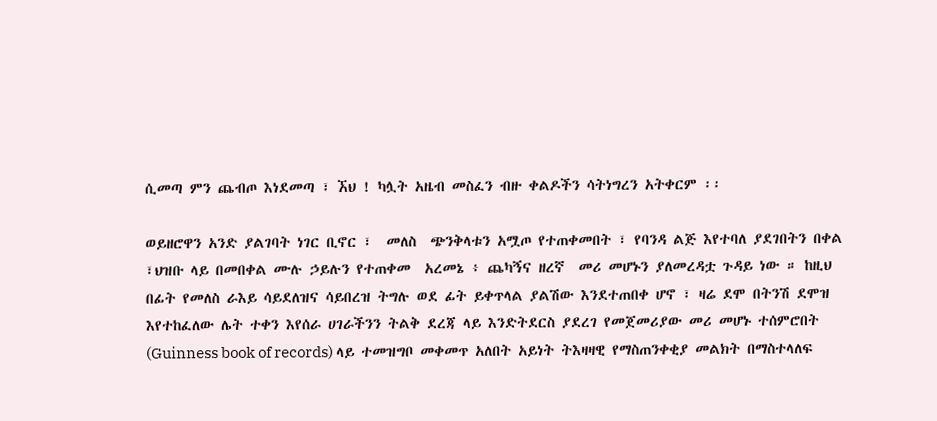ሲመጣ ምን ጨብጦ እነደመጣ ፣ ኧህ ! ካሏት አዜብ መስፈን ብዙ ቀልዶችን ሳትነግረን አትቀርም ፡፡

ወይዘሮዋን አንድ ያልገባት ነገር ቢኖር ፣  መለስ  ጭንቅላቱን አሟጦ የተጠቀመበት ፣ የባንዳ ልጅ እየተባለ ያደገበትን በቀል ፣ህዝቡ ላይ በመበቀል ሙሉ ኃይሉን የተጠቀመ  አረመኔ ፥ ጨካኝና ዘረኛ  መሪ መሆኑን ያለመረዳቷ ጉዳይ ነው ። ከዚህ በፊት የመለስ ራእይ ሳይደለዝና ሳይበረዝ ትግሉ ወደ ፊት ይቀጥላል ያልሽው እንደተጠበቀ ሆኖ ፣ ዛሬ ደሞ በትንሽ ደሞዝ እየተከፈለው ሌት ተቀን እየሰራ ሀገራችንን ትልቅ ደረጃ ላይ እንድትደርስ ያደረገ የመጀመሪያው መሪ መሆኑ ተሰምሮበት (Guinness book of records) ላይ ተመዝግቦ መቀመጥ አለበት አይነት ትእዛዛዊ የማስጠንቀቂያ መልክት በማስተላለፍ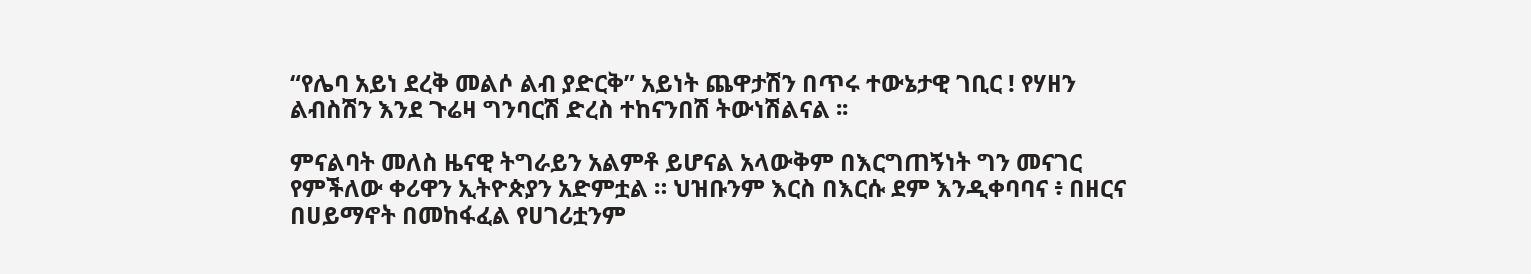“የሌባ አይነ ደረቅ መልሶ ልብ ያድርቅ” አይነት ጨዋታሽን በጥሩ ተውኔታዊ ገቢር ! የሃዘን ልብስሽን እንደ ጉሬዛ ግንባርሽ ድረስ ተከናንበሽ ትውነሽልናል ፡፡

ምናልባት መለስ ዜናዊ ትግራይን አልምቶ ይሆናል አላውቅም በእርግጠኝነት ግን መናገር የምችለው ቀሪዋን ኢትዮጵያን አድምቷል ። ህዝቡንም እርስ በእርሱ ደም እንዲቀባባና ፥ በዘርና በሀይማኖት በመከፋፈል የሀገሪቷንም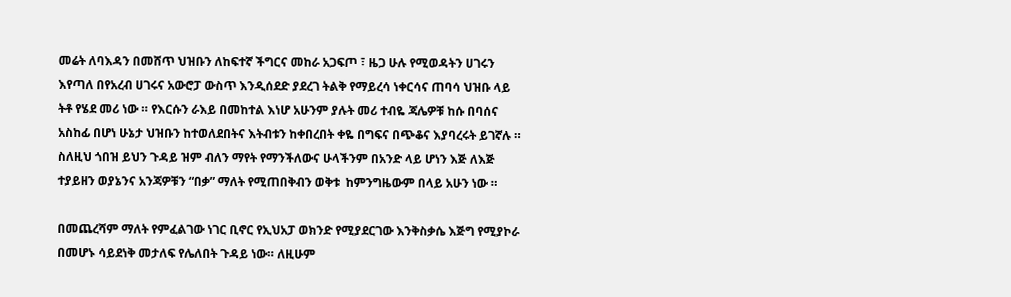መሬት ለባእዳን በመሸጥ ህዝቡን ለከፍተኛ ችግርና መከራ አጋፍጦ ፣ ዜጋ ሁሉ የሚወዳትን ሀገሩን እየጣለ በየአረብ ሀገሩና አውሮፓ ውስጥ እንዲሰደድ ያደረገ ትልቅ የማይረሳ ነቀርሳና ጠባሳ ህዝቡ ላይ  ትቶ የሄደ መሪ ነው ። የእርሱን ራእይ በመከተል እነሆ አሁንም ያሉት መሪ ተብዬ ጃሌዎቹ ከሱ በባሰና አስከፊ በሆነ ሁኔታ ህዝቡን ከተወለደበትና እትብቱን ከቀበረበት ቀዬ በግፍና በጭቆና እያባረሩት ይገኛሉ ። ስለዚህ ጎበዝ ይህን ጉዳይ ዝም ብለን ማየት የማንችለውና ሁላችንም በአንድ ላይ ሆነን እጅ ለእጅ ተያይዘን ወያኔንና አንጃዎቹን “በቃ” ማለት የሚጠበቅብን ወቅቱ  ከምንግዜውም በላይ አሁን ነው ።

በመጨረሻም ማለት የምፈልገው ነገር ቢኖር የኢህአፓ ወክንድ የሚያደርገው እንቅስቃሴ እጅግ የሚያኮራ በመሆኑ ሳይደነቅ መታለፍ የሌለበት ጉዳይ ነው። ለዚሁም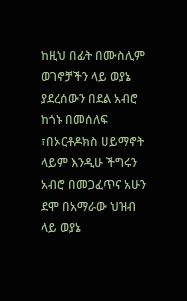ከዚህ በፊት በሙስሊም ወገኖቻችን ላይ ወያኔ ያደረሰውን በደል አብሮ ከጎኑ በመሰለፍ ፣በኦርቶዶክስ ሀይማኖት ላይም እንዲሁ ችግሩን አብሮ በመጋፈጥና አሁን ደሞ በአማራው ህዝብ ላይ ወያኔ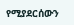የሚያደርሰውን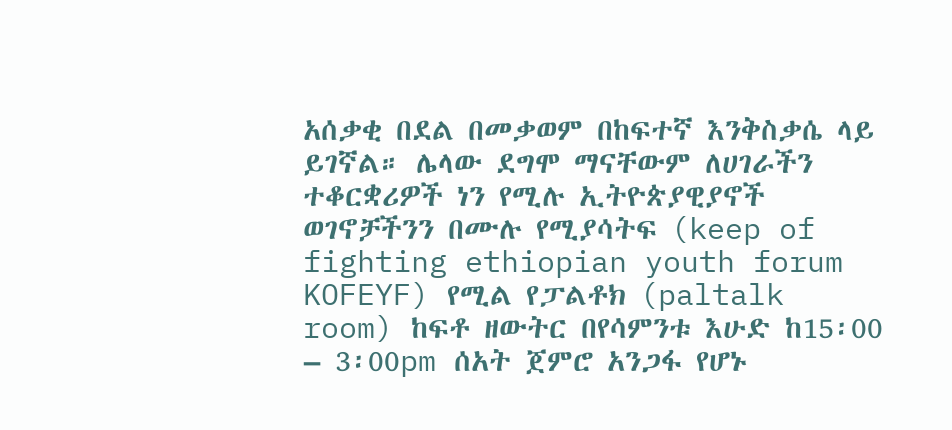አሰቃቂ በደል በመቃወም በከፍተኛ እንቅስቃሴ ላይ ይገኛል። ሌላው ደግሞ ማናቸውም ለሀገራችን ተቆርቋሪዎች ነን የሚሉ ኢትዮጵያዊያኖች ወገኖቻችንን በሙሉ የሚያሳትፍ (keep of fighting ethiopian youth forum KOFEYF) የሚል የፓልቶክ (paltalk room) ከፍቶ ዘውትር በየሳምንቱ እሁድ ከ15፡00 – 3፡00pm ሰአት ጀምሮ አንጋፋ የሆኑ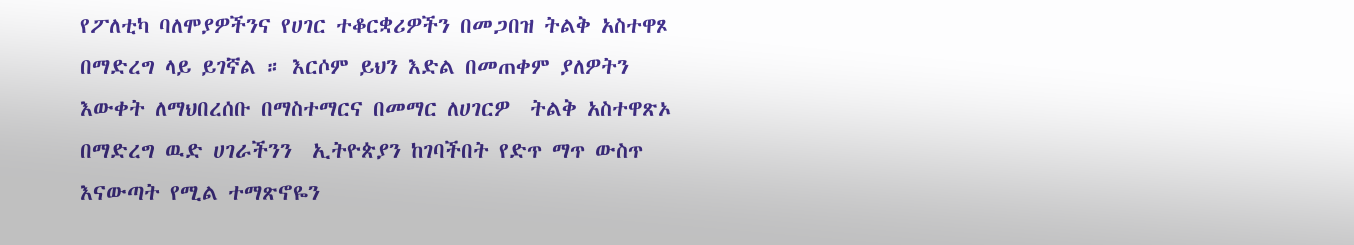የፖለቲካ ባለሞያዎችንና የሀገር ተቆርቋሪዎችን በመጋበዝ ትልቅ አስተዋጾ በማድረግ ላይ ይገኛል ። እርሶም ይህን እድል በመጠቀም ያለዎትን እውቀት ለማህበረሰቡ በማስተማርና በመማር ለሀገርዎ  ትልቅ አስተዋጽኦ በማድረግ ዉድ ሀገራችንን  ኢትዮጵያን ከገባችበት የድጥ ማጥ ውስጥ እናውጣት የሚል ተማጽኖዬን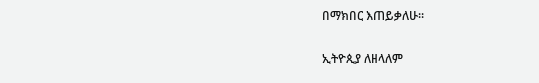በማክበር እጠይቃለሁ።

ኢትዮጲያ ለዘላለም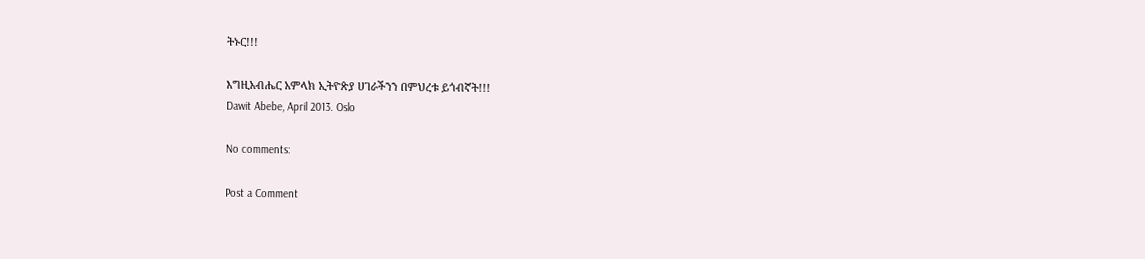ትኑር!!!

እግዚአብሔር አምላክ ኢትዮጵያ ሀገራችንን በምህረቱ ይጎብኛት!!!
Dawit Abebe, April 2013. Oslo

No comments:

Post a Comment